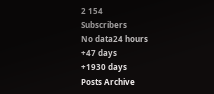2 154
Subscribers
No data24 hours
+47 days
+1930 days
Posts Archive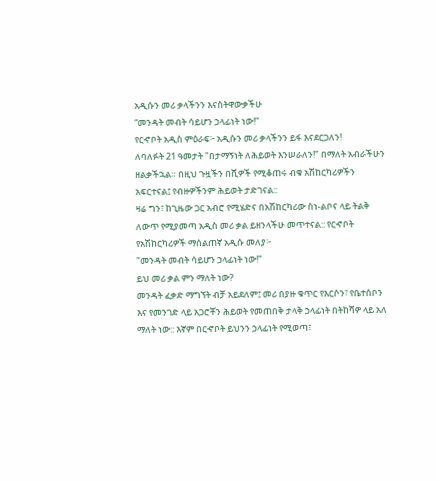አዲሱን መሪ ቃላችንን እናስትዋውቃችሁ
“መንዳት መብት ሳይሆን ኃላፊነት ነው!"
የርኆቦት አዲስ ምዕራፍ፦ አዲሱን መሪ ቃላችንን ይፋ እናደርጋለን!
ለባለፉት 21 ዓመታት "በታማኝነት ለሕይወት እንሠራለን!" በማለት አብራችሁን ዘልቃችኋል። በዚህ ጉዟችን በሺዎች የሚቆጠሩ ብቁ አሽከርካሪዎችን አፍርተናል፤ የብዙዎችንም ሕይወት ታድገናል::
ዛሬ ግን፣ ከጊዜው ጋር አብሮ የሚሄድና በአሽከርካሪው ስነ-ልቦና ላይ ትልቅ ለውጥ የሚያመጣ አዲስ መሪ ቃል ይዘንላችሁ መጥተናል:: የርኆቦት የአሽከርካሪዎች ማሰልጠኛ አዲሱ መለያ፦
"መንዳት መብት ሳይሆን ኃላፊነት ነው!"
ይህ መሪ ቃል ምን ማለት ነው?
መንዳት ፈቃድ ማግኘት ብቻ አይደለም፤ መሪ በያዙ ቁጥር የእርሶን፣ የቤተሰቦን እና የመንገድ ላይ አጋሮቾን ሕይወት የመጠበቅ ታላቅ ኃላፊነት በትከሻዎ ላይ አለ ማለት ነው:: እኛም በርኆቦት ይህንን ኃላፊነት የሚወጣ፣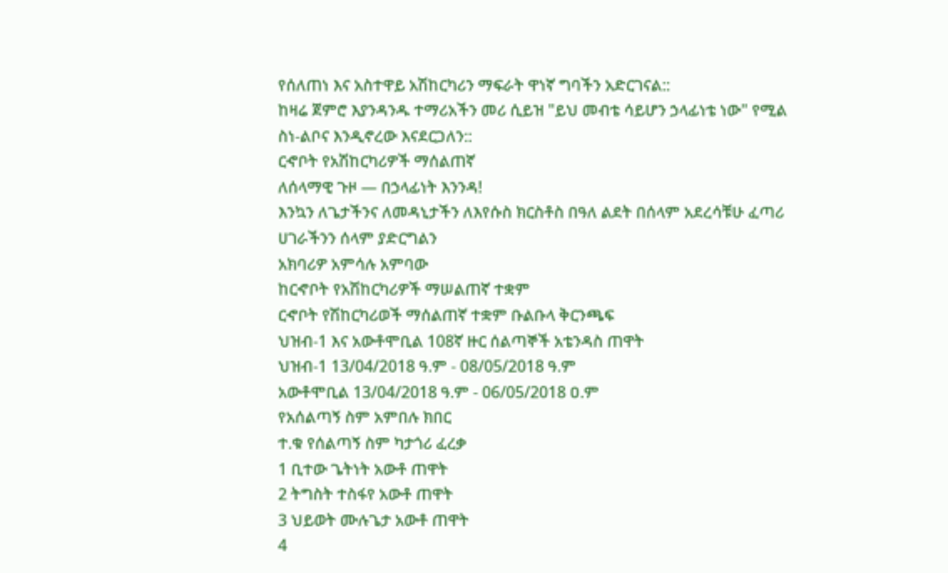የሰለጠነ እና አስተዋይ አሽከርካሪን ማፍራት ዋነኛ ግባችን አድርገናል::
ከዛሬ ጀምሮ እያንዳንዱ ተማሪአችን መሪ ሲይዝ "ይህ መብቴ ሳይሆን ኃላፊነቴ ነው" የሚል ስነ-ልቦና እንዲኖረው እናደርጋለን::
ርኆቦት የአሽከርካሪዎች ማሰልጠኛ
ለሰላማዊ ጉዞ — በኃላፊነት እንንዳ!
እንኳን ለጌታችንና ለመዳኒታችን ለእየሱስ ክርስቶስ በዓለ ልደት በሰላም አደረሳቹሁ ፈጣሪ ሀገራችንን ሰላም ያድርግልን
አክባሪዎ አምሳሉ አምባው
ከርኆቦት የአሽከርካሪዎች ማሠልጠኛ ተቋም
ርኆቦት የሽከርካሪወች ማሰልጠኛ ተቋም ቡልቡላ ቅርንጫፍ
ህዝብ-1 እና አውቶሞቢል 108ኛ ዙር ሰልጣኞች አቴንዳስ ጠዋት
ህዝብ-1 13/04/2018 ዓ.ም - 08/05/2018 ዓ.ም
አውቶሞቢል 13/04/2018 ዓ.ም - 06/05/2018 ዐ.ም
የአሰልጣኝ ስም አምበሉ ክበር
ተ.ቁ የሰልጣኝ ስም ካታጎሪ ፈረቃ
1 ቢተው ጌትነት አውቶ ጠዋት
2 ትግስት ተስፋየ አውቶ ጠዋት
3 ህይወት ሙሉጌታ አውቶ ጠዋት
4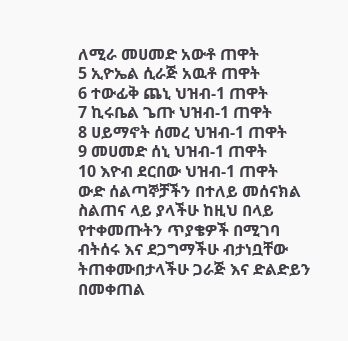ለሚራ መሀመድ አውቶ ጠዋት
5 ኢዮኤል ሲራጅ አዉቶ ጠዋት
6 ተውፊቅ ጨኒ ህዝብ-1 ጠዋት
7 ኪሩቤል ጌጡ ህዝብ-1 ጠዋት
8 ሀይማኖት ሰመረ ህዝብ-1 ጠዋት
9 መሀመድ ሰኒ ህዝብ-1 ጠዋት
10 እዮብ ደርበው ህዝብ-1 ጠዋት
ውድ ሰልጣኞቻችን በተለይ መሰናክል ስልጠና ላይ ያላችሁ ከዚህ በላይ የተቀመጡትን ጥያቄዎች በሚገባ ብትሰሩ እና ደጋግማችሁ ብታነቧቸው ትጠቀሙበታላችሁ ጋራጅ እና ድልድይን በመቀጠል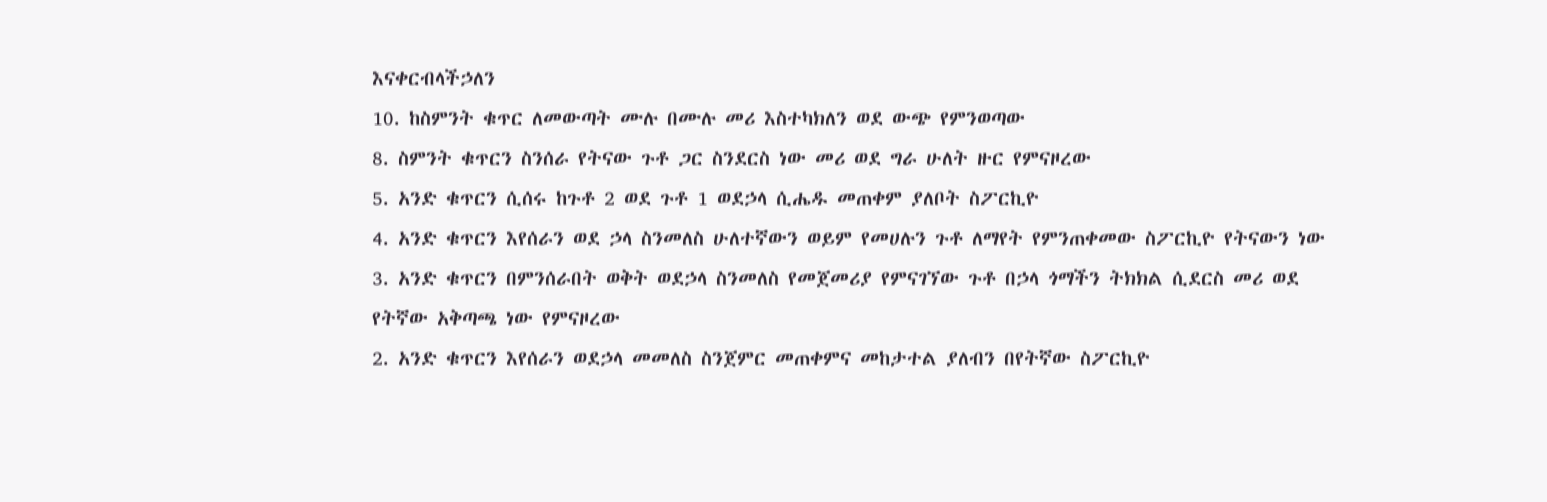እናቀርብላችኃለን
10. ከስምንት ቁጥር ለመውጣት ሙሉ በሙሉ መሪ እስተካክለን ወደ ውጭ የምንወጣው
8. ስምንት ቁጥርን ስንሰራ የትናው ጉቶ ጋር ስንደርስ ነው መሪ ወደ ግራ ሁለት ዙር የምናዞረው
5. አንድ ቁጥርን ሲሰሩ ከጉቶ 2 ወደ ጉቶ 1 ወደኃላ ሲሔዱ መጠቀም ያለቦት ስፖርኪዮ
4. አንድ ቁጥርን እየሰራን ወደ ኃላ ስንመለስ ሁለተኛውን ወይም የመሀሉን ጉቶ ለማየት የምንጠቀመው ስፖርኪዮ የትናውን ነው
3. አንድ ቁጥርን በምንሰራበት ወቅት ወደኃላ ስንመለስ የመጀመሪያ የምናገኘው ጉቶ በኃላ ጎማችን ትክክል ሲደርስ መሪ ወደ የትኛው አቅጣጫ ነው የምናዞረው
2. አንድ ቁጥርን እየሰራን ወደኃላ መመለስ ስንጀምር መጠቀምና መከታተል ያለብን በየትኛው ስፖርኪዮ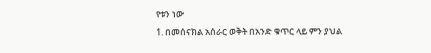የቱን ነው
1. በመሰናክል አሰራር ወቅት በአንድ ቁጥር ላይ ምን ያህል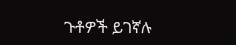ጉቶዎች ይገኛሉ